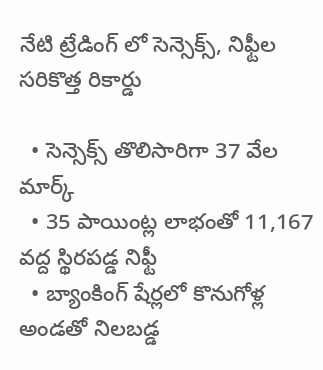నేటి ట్రేడింగ్ లో సెన్సెక్స్, నిఫ్టీల సరికొత్త రికార్డు

  • సెన్సెక్స్ తొలిసారిగా 37 వేల మార్క్
  • 35 పాయింట్ల లాభంతో 11,167 వద్ద స్థిరపడ్డ నిఫ్టీ
  • బ్యాంకింగ్ షేర్లలో కొనుగోళ్ల అండతో నిలబడ్డ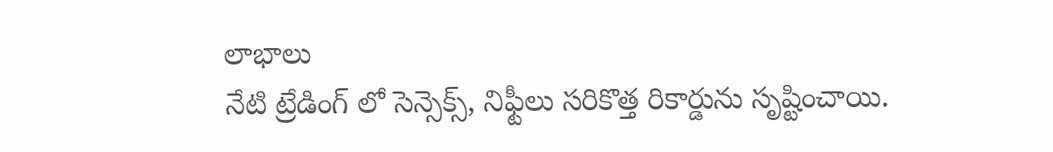లాభాలు
నేటి ట్రేడింగ్ లో సెన్సెక్స్, నిఫ్టీలు సరికొత్త రికార్డును సృష్టించాయి.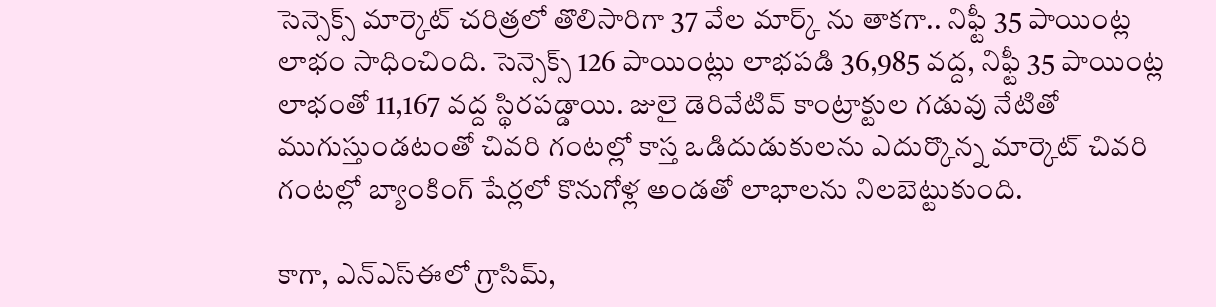సెన్సెక్స్ మార్కెట్ చరిత్రలో తొలిసారిగా 37 వేల మార్క్ ను తాకగా.. నిఫ్టీ 35 పాయింట్ల లాభం సాధించింది. సెన్సెక్స్ 126 పాయింట్లు లాభపడి 36,985 వద్ద, నిఫ్టీ 35 పాయింట్ల లాభంతో 11,167 వద్ద స్థిరపడ్డాయి. జులై డెరివేటివ్ కాంట్రాక్టుల గడువు నేటితో ముగుస్తుండటంతో చివరి గంటల్లో కాస్త ఒడిదుడుకులను ఎదుర్కొన్న మార్కెట్ చివరి గంటల్లో బ్యాంకింగ్ షేర్లలో కొనుగోళ్ల అండతో లాభాలను నిలబెట్టుకుంది.

కాగా, ఎన్ఎస్ఈలో గ్రాసిమ్,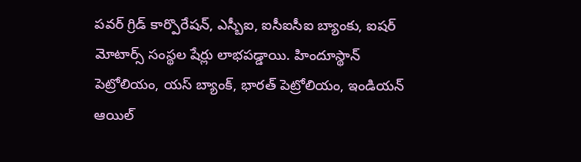పవర్ గ్రిడ్ కార్పొరేషన్, ఎస్బీఐ, ఐసీఐసీఐ బ్యాంకు, ఐషర్ మోటార్స్ సంస్థల షేర్లు లాభపడ్డాయి. హిందూస్థాన్ పెట్రోలియం, యస్ బ్యాంక్, భారత్ పెట్రోలియం, ఇండియన్ ఆయిల్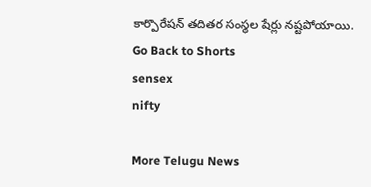కార్పొరేషన్ తదితర సంస్థల షేర్లు నష్టపోయాయి.
Go Back to Shorts
sensex
nifty

More Telugu News